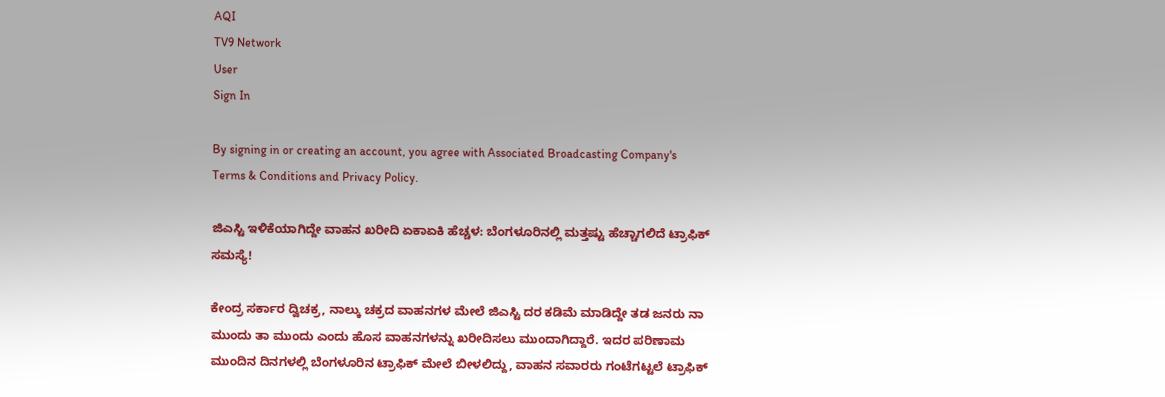AQI
TV9 Network
User
Sign In

By signing in or creating an account, you agree with Associated Broadcasting Company's Terms & Conditions and Privacy Policy.

ಜಿಎಸ್ಟಿ ಇಳಿಕೆಯಾಗಿದ್ದೇ ವಾಹನ ಖರೀದಿ ಏಕಾಏಕಿ ಹೆಚ್ಚಳ: ಬೆಂಗಳೂರಿನಲ್ಲಿ ಮತ್ತಷ್ಟು ಹೆಚ್ಚಾಗಲಿದೆ ಟ್ರಾಫಿಕ್ ಸಮಸ್ಯೆ!

ಕೇಂದ್ರ ಸರ್ಕಾರ ದ್ವಿಚಕ್ರ, ನಾಲ್ಕು ಚಕ್ರದ ವಾಹನಗಳ ಮೇಲೆ ಜಿಎಸ್ಟಿ ದರ ಕಡಿಮೆ ಮಾಡಿದ್ದೇ ತಡ ಜನರು ನಾ ಮುಂದು ತಾ ಮುಂದು ಎಂದು ಹೊಸ ವಾಹನಗಳನ್ನು ಖರೀದಿಸಲು ಮುಂದಾಗಿದ್ದಾರೆ. ಇದರ ಪರಿಣಾಮ ಮುಂದಿನ ದಿನಗಳಲ್ಲಿ ಬೆಂಗಳೂರಿನ ಟ್ರಾಫಿಕ್ ಮೇಲೆ ಬೀಳಲಿದ್ದು, ವಾಹನ ಸವಾರರು ಗಂಟೆಗಟ್ಟಲೆ ಟ್ರಾಫಿಕ್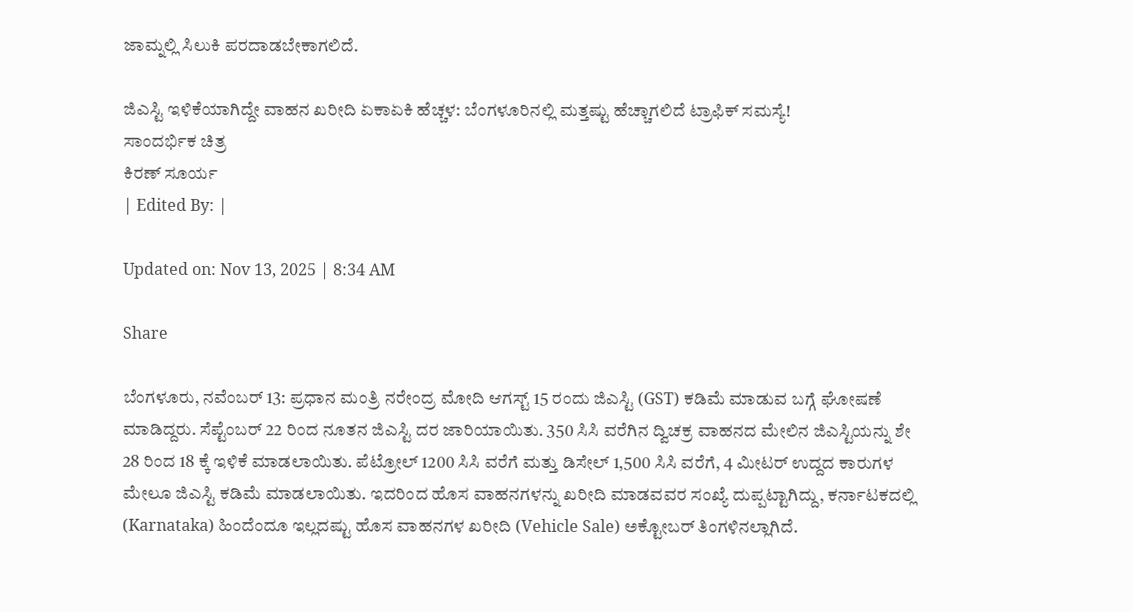ಜಾಮ್ನಲ್ಲಿ ಸಿಲುಕಿ ಪರದಾಡಬೇಕಾಗಲಿದೆ.

ಜಿಎಸ್ಟಿ ಇಳಿಕೆಯಾಗಿದ್ದೇ ವಾಹನ ಖರೀದಿ ಏಕಾಏಕಿ ಹೆಚ್ಚಳ: ಬೆಂಗಳೂರಿನಲ್ಲಿ ಮತ್ತಷ್ಟು ಹೆಚ್ಚಾಗಲಿದೆ ಟ್ರಾಫಿಕ್ ಸಮಸ್ಯೆ!
ಸಾಂದರ್ಭಿಕ ಚಿತ್ರ
ಕಿರಣ್ ಸೂರ್ಯ
| Edited By: |

Updated on: Nov 13, 2025 | 8:34 AM

Share

ಬೆಂಗಳೂರು, ನವೆಂಬರ್ 13: ಪ್ರಧಾನ ಮಂತ್ರಿ ನರೇಂದ್ರ ಮೋದಿ ಆಗಸ್ಟ್ 15 ರಂದು ಜಿಎಸ್ಟಿ (GST) ಕಡಿಮೆ ಮಾಡುವ ಬಗ್ಗೆ ಘೋಷಣೆ ಮಾಡಿದ್ದರು. ಸೆಪ್ಟೆಂಬರ್ 22 ರಿಂದ ನೂತನ ಜಿಎಸ್ಟಿ ದರ ಜಾರಿಯಾಯಿತು. 350 ಸಿಸಿ ವರೆಗಿನ ದ್ವಿಚಕ್ರ ವಾಹನದ ಮೇಲಿನ ಜಿಎಸ್ಟಿಯನ್ನು ಶೇ 28 ರಿಂದ 18 ಕ್ಕೆ ಇಳಿಕೆ ಮಾಡಲಾಯಿತು. ಪೆಟ್ರೋಲ್ 1200 ಸಿಸಿ ವರೆಗೆ ಮತ್ತು ಡಿಸೇಲ್ 1,500 ಸಿಸಿ ವರೆಗೆ, 4 ಮೀಟರ್ ಉದ್ದದ ಕಾರುಗಳ ಮೇಲೂ ಜಿಎಸ್ಟಿ ಕಡಿಮೆ ಮಾಡಲಾಯಿತು. ಇದರಿಂದ ಹೊಸ ವಾಹನಗಳನ್ನು ಖರೀದಿ ಮಾಡವವರ ಸಂಖ್ಯೆ ದುಪ್ಪಟ್ಟಾಗಿದ್ದು, ಕರ್ನಾಟಕದಲ್ಲಿ (Karnataka) ಹಿಂದೆಂದೂ ಇಲ್ಲದಷ್ಟು ಹೊಸ ವಾಹನಗಳ ಖರೀದಿ (Vehicle Sale) ಅಕ್ಟೋಬರ್ ತಿಂಗಳಿನಲ್ಲಾಗಿದೆ.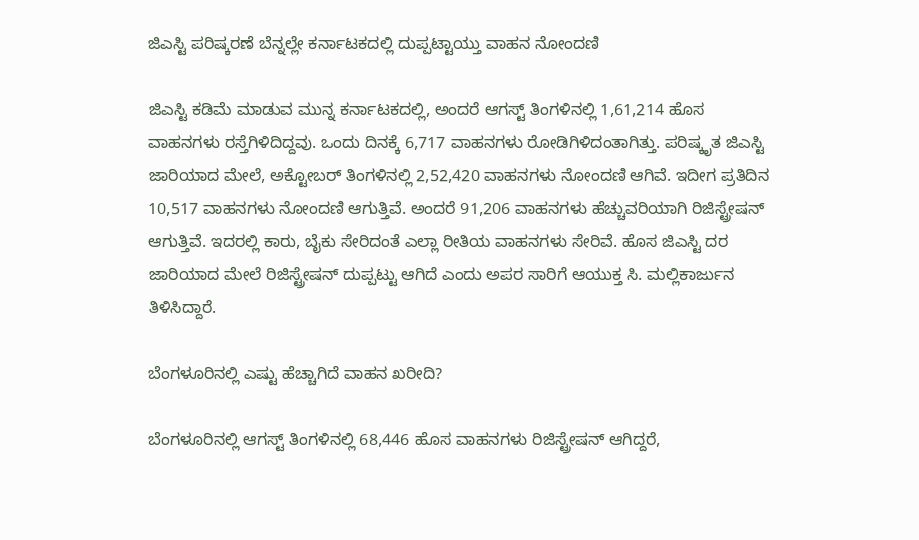ಜಿಎಸ್ಟಿ ಪರಿಷ್ಕರಣೆ ಬೆನ್ನಲ್ಲೇ ಕರ್ನಾಟಕದಲ್ಲಿ ದುಪ್ಪಟ್ಟಾಯ್ತು ವಾಹನ ನೋಂದಣಿ

ಜಿಎಸ್ಟಿ ಕಡಿಮೆ ಮಾಡುವ ಮುನ್ನ ಕರ್ನಾಟಕದಲ್ಲಿ, ಅಂದರೆ ಆಗಸ್ಟ್ ತಿಂಗಳಿನಲ್ಲಿ 1,61,214 ಹೊಸ ವಾಹನಗಳು ರಸ್ತೆಗಿಳಿದಿದ್ದವು. ಒಂದು ದಿನಕ್ಕೆ 6,717 ವಾಹನಗಳು ರೋಡಿಗಿಳಿದಂತಾಗಿತ್ತು. ಪರಿಷ್ಕೃತ ಜಿಎಸ್ಟಿ ಜಾರಿಯಾದ ಮೇಲೆ, ಅಕ್ಟೋಬರ್ ತಿಂಗಳಿನಲ್ಲಿ 2,52,420 ವಾಹನಗಳು ನೋಂದಣಿ ಆಗಿವೆ. ಇದೀಗ ಪ್ರತಿದಿನ 10,517 ವಾಹನಗಳು ನೋಂದಣಿ ಆಗುತ್ತಿವೆ. ಅಂದರೆ 91,206 ವಾಹನಗಳು ಹೆಚ್ಚುವರಿಯಾಗಿ ರಿಜಿಸ್ಟ್ರೇಷನ್ ಆಗುತ್ತಿವೆ. ಇದರಲ್ಲಿ ಕಾರು, ಬೈಕು ಸೇರಿದಂತೆ ಎಲ್ಲಾ ರೀತಿಯ ವಾಹನಗಳು ಸೇರಿವೆ. ಹೊಸ ಜಿಎಸ್ಟಿ ದರ ಜಾರಿಯಾದ ಮೇಲೆ ರಿಜಿಸ್ಟ್ರೇಷನ್ ದುಪ್ಪಟ್ಟು ಆಗಿದೆ ಎಂದು ಅಪರ ಸಾರಿಗೆ ಆಯುಕ್ತ ಸಿ. ಮಲ್ಲಿಕಾರ್ಜುನ ತಿಳಿಸಿದ್ದಾರೆ.

ಬೆಂಗಳೂರಿನಲ್ಲಿ ಎಷ್ಟು ಹೆಚ್ಚಾಗಿದೆ ವಾಹನ ಖರೀದಿ?

ಬೆಂಗಳೂರಿನಲ್ಲಿ ಆಗಸ್ಟ್‌ ತಿಂಗಳಿನಲ್ಲಿ 68,446 ಹೊಸ ವಾಹನಗಳು ರಿಜಿಸ್ಟ್ರೇಷನ್ ಆಗಿದ್ದರೆ,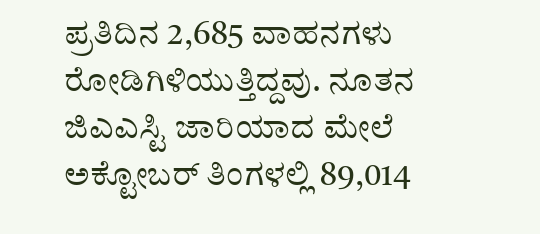ಪ್ರತಿದಿನ 2,685 ವಾಹನಗಳು ರೋಡಿಗಿಳಿಯುತ್ತಿದ್ದವು. ನೂತನ ಜಿಎಎಸ್ಟಿ ಜಾರಿಯಾದ ಮೇಲೆ ಅಕ್ಟೋಬರ್ ತಿಂಗಳಲ್ಲಿ 89,014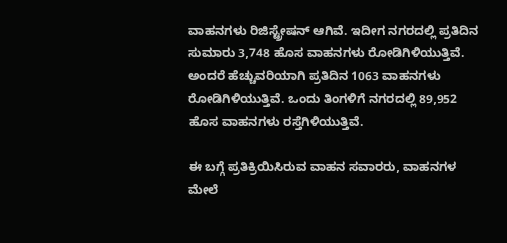ವಾಹನಗಳು ರಿಜಿಸ್ಟ್ರೇಷನ್ ಆಗಿವೆ. ಇದೀಗ ನಗರದಲ್ಲಿ ಪ್ರತಿದಿನ ಸುಮಾರು 3,748 ಹೊಸ ವಾಹನಗಳು ರೋಡಿಗಿಳಿಯುತ್ತಿವೆ. ಅಂದರೆ ಹೆಚ್ಚುವರಿಯಾಗಿ ಪ್ರತಿದಿನ 1063 ವಾಹನಗಳು ರೋಡಿಗಿಳಿಯುತ್ತಿವೆ. ಒಂದು ತಿಂಗಳಿಗೆ ನಗರದಲ್ಲಿ 89,952 ಹೊಸ ವಾಹನಗಳು ರಸ್ತೆಗಿಳಿಯುತ್ತಿವೆ.

ಈ ಬಗ್ಗೆ ಪ್ರತಿಕ್ರಿಯಿಸಿರುವ ವಾಹನ ಸವಾರರು, ವಾಹನಗಳ ಮೇಲೆ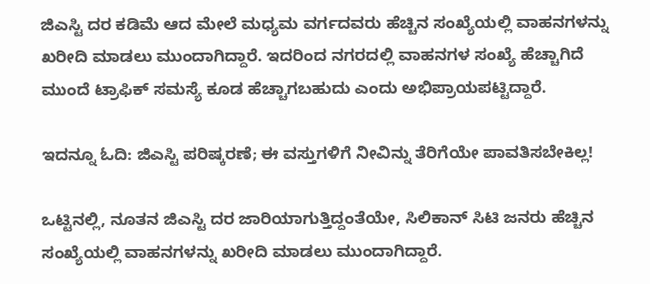ಜಿಎಸ್ಟಿ ದರ ಕಡಿಮೆ ಆದ ಮೇಲೆ ಮಧ್ಯಮ ವರ್ಗದವರು ಹೆಚ್ಚಿನ ಸಂಖ್ಯೆಯಲ್ಲಿ ವಾಹನಗಳನ್ನು ಖರೀದಿ ಮಾಡಲು ಮುಂದಾಗಿದ್ದಾರೆ. ಇದರಿಂದ ನಗರದಲ್ಲಿ ವಾಹನಗಳ ಸಂಖ್ಯೆ ಹೆಚ್ಚಾಗಿದೆ ಮುಂದೆ ಟ್ರಾಫಿಕ್ ಸಮಸ್ಯೆ ಕೂಡ ಹೆಚ್ಚಾಗಬಹುದು ಎಂದು ಅಭಿಪ್ರಾಯಪಟ್ಟಿದ್ದಾರೆ.

ಇದನ್ನೂ ಓದಿ: ಜಿಎಸ್ಟಿ ಪರಿಷ್ಕರಣೆ; ಈ ವಸ್ತುಗಳಿಗೆ ನೀವಿನ್ನು ತೆರಿಗೆಯೇ ಪಾವತಿಸಬೇಕಿಲ್ಲ!

ಒಟ್ಟಿನಲ್ಲಿ, ನೂತನ ಜಿಎಸ್ಟಿ ದರ ಜಾರಿಯಾಗುತ್ತಿದ್ದಂತೆಯೇ, ಸಿಲಿಕಾನ್ ಸಿಟಿ ಜನರು ಹೆಚ್ಚಿನ ಸಂಖ್ಯೆಯಲ್ಲಿ ವಾಹನಗಳನ್ನು ಖರೀದಿ ಮಾಡಲು ಮುಂದಾಗಿದ್ದಾರೆ.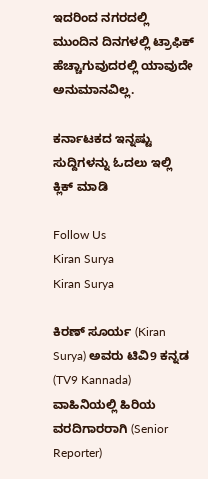ಇದರಿಂದ ನಗರದಲ್ಲಿ ಮುಂದಿನ ದಿನಗಳಲ್ಲಿ ಟ್ರಾಫಿಕ್ ಹೆಚ್ಚಾಗುವುದರಲ್ಲಿ ಯಾವುದೇ ಅನುಮಾನವಿಲ್ಲ.

ಕರ್ನಾಟಕದ ಇನ್ನಷ್ಟು ಸುದ್ದಿಗಳನ್ನು ಓದಲು ಇಲ್ಲಿ ಕ್ಲಿಕ್ ಮಾಡಿ

Follow Us
Kiran Surya
Kiran Surya

ಕಿರಣ್ ಸೂರ್ಯ (Kiran Surya) ಅವರು ಟಿವಿ9 ಕನ್ನಡ (TV9 Kannada) ವಾಹಿನಿಯಲ್ಲಿ ಹಿರಿಯ ವರದಿಗಾರರಾಗಿ (Senior Reporter)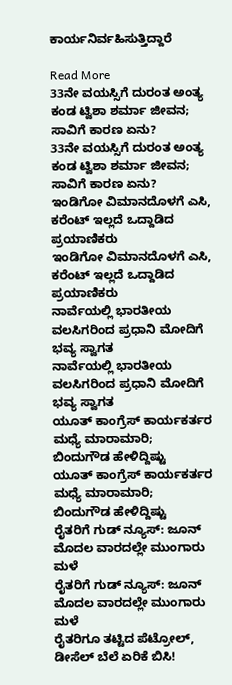ಕಾರ್ಯನಿರ್ವಹಿಸುತ್ತಿದ್ದಾರೆ

Read More
33ನೇ ವಯಸ್ಸಿಗೆ ದುರಂತ ಅಂತ್ಯ ಕಂಡ ಟ್ವಿಶಾ ಶರ್ಮಾ ಜೀವನ; ಸಾವಿಗೆ ಕಾರಣ ಏನು?
33ನೇ ವಯಸ್ಸಿಗೆ ದುರಂತ ಅಂತ್ಯ ಕಂಡ ಟ್ವಿಶಾ ಶರ್ಮಾ ಜೀವನ; ಸಾವಿಗೆ ಕಾರಣ ಏನು?
ಇಂಡಿಗೋ ವಿಮಾನದೊಳಗೆ ಎಸಿ, ಕರೆಂಟ್ ಇಲ್ಲದೆ ಒದ್ದಾಡಿದ ಪ್ರಯಾಣಿಕರು
ಇಂಡಿಗೋ ವಿಮಾನದೊಳಗೆ ಎಸಿ, ಕರೆಂಟ್ ಇಲ್ಲದೆ ಒದ್ದಾಡಿದ ಪ್ರಯಾಣಿಕರು
ನಾರ್ವೆಯಲ್ಲಿ ಭಾರತೀಯ ವಲಸಿಗರಿಂದ ಪ್ರಧಾನಿ ಮೋದಿಗೆ ಭವ್ಯ ಸ್ವಾಗತ
ನಾರ್ವೆಯಲ್ಲಿ ಭಾರತೀಯ ವಲಸಿಗರಿಂದ ಪ್ರಧಾನಿ ಮೋದಿಗೆ ಭವ್ಯ ಸ್ವಾಗತ
ಯೂತ್ ಕಾಂಗ್ರೆಸ್ ಕಾರ್ಯಕರ್ತರ ಮಧ್ಯೆ ಮಾರಾಮಾರಿ; ಬಿಂದುಗೌಡ ಹೇಳಿದ್ದಿಷ್ಟು
ಯೂತ್ ಕಾಂಗ್ರೆಸ್ ಕಾರ್ಯಕರ್ತರ ಮಧ್ಯೆ ಮಾರಾಮಾರಿ; ಬಿಂದುಗೌಡ ಹೇಳಿದ್ದಿಷ್ಟು
ರೈತರಿಗೆ ಗುಡ್ ನ್ಯೂಸ್: ಜೂನ್ ಮೊದಲ ವಾರದಲ್ಲೇ ಮುಂಗಾರು ಮಳೆ
ರೈತರಿಗೆ ಗುಡ್ ನ್ಯೂಸ್: ಜೂನ್ ಮೊದಲ ವಾರದಲ್ಲೇ ಮುಂಗಾರು ಮಳೆ
ರೈತರಿಗೂ ತಟ್ಟಿದ ಪೆಟ್ರೋಲ್, ಡೀಸೆಲ್ ಬೆಲೆ ಏರಿಕೆ ಬಿಸಿ!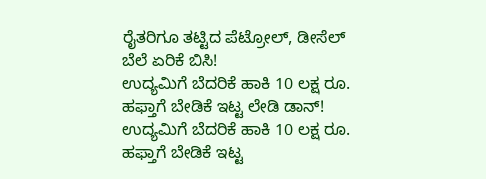ರೈತರಿಗೂ ತಟ್ಟಿದ ಪೆಟ್ರೋಲ್, ಡೀಸೆಲ್ ಬೆಲೆ ಏರಿಕೆ ಬಿಸಿ!
ಉದ್ಯಮಿಗೆ ಬೆದರಿಕೆ ಹಾಕಿ 10 ಲಕ್ಷ ರೂ. ಹಫ್ತಾಗೆ ಬೇಡಿಕೆ ಇಟ್ಟ ಲೇಡಿ ಡಾನ್!
ಉದ್ಯಮಿಗೆ ಬೆದರಿಕೆ ಹಾಕಿ 10 ಲಕ್ಷ ರೂ. ಹಫ್ತಾಗೆ ಬೇಡಿಕೆ ಇಟ್ಟ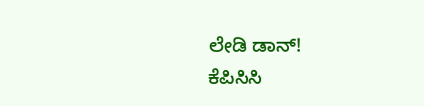ಲೇಡಿ ಡಾನ್!
ಕೆಪಿಸಿಸಿ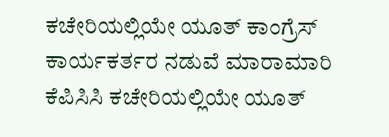ಕಚೇರಿಯಲ್ಲಿಯೇ ಯೂತ್ ಕಾಂಗ್ರೆಸ್ ಕಾರ್ಯಕರ್ತರ ನಡುವೆ ಮಾರಾಮಾರಿ
ಕೆಪಿಸಿಸಿ ಕಚೇರಿಯಲ್ಲಿಯೇ ಯೂತ್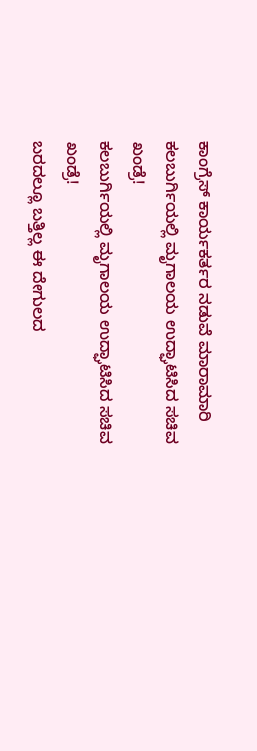ಕಾಂಗ್ರೆಸ್ ಕಾರ್ಯಕರ್ತರ ನಡುವೆ ಮಾರಾಮಾರಿ
ಕಲಬುರ್ಗಿಯಲ್ಲಿ ಮೃಗಾಲಯ ಉದ್ಘಾಟಿಸಿದ ಸಚಿವ ಖಂಡ್ರೆ!
ಕಲಬುರ್ಗಿಯಲ್ಲಿ ಮೃಗಾಲಯ ಉದ್ಘಾಟಿಸಿದ ಸಚಿವ ಖಂಡ್ರೆ!
ಬರದಲ್ಲೂ ಬತ್ತಿಲ್ಲ ಈ ದೇಗುಲದ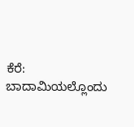ಕೆರೆ: ಬಾದಾಮಿಯಲ್ಲೊಂದು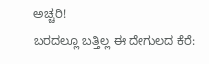ಅಚ್ಚರಿ!
ಬರದಲ್ಲೂ ಬತ್ತಿಲ್ಲ ಈ ದೇಗುಲದ ಕೆರೆ: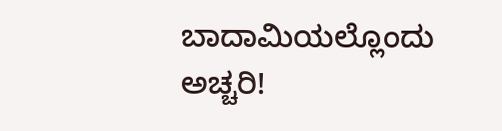ಬಾದಾಮಿಯಲ್ಲೊಂದು ಅಚ್ಚರಿ!